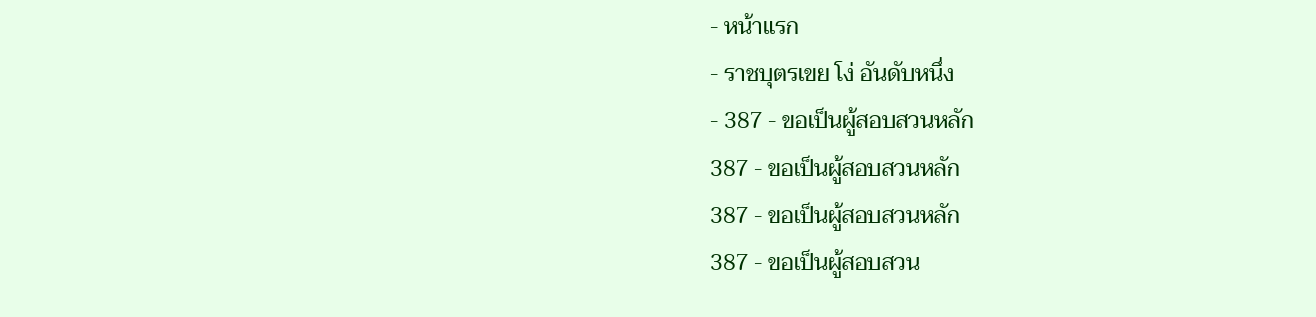- หน้าแรก
- ราชบุตรเขย โง่ อันดับหนึ่ง
- 387 - ขอเป็นผู้สอบสวนหลัก
387 - ขอเป็นผู้สอบสวนหลัก
387 - ขอเป็นผู้สอบสวนหลัก
387 - ขอเป็นผู้สอบสวน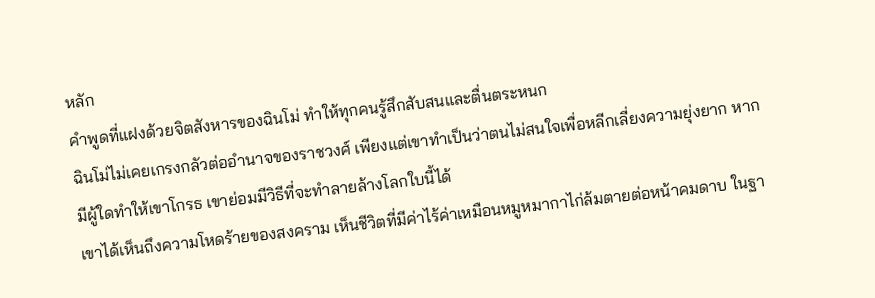หลัก
คำพูดที่แฝงด้วยจิตสังหารของฉินโม่ ทำให้ทุกคนรู้สึกสับสนและตื่นตระหนก
ฉินโม่ไม่เคยเกรงกลัวต่ออำนาจของราชวงศ์ เพียงแต่เขาทำเป็นว่าตนไม่สนใจเพื่อหลีกเลี่ยงความยุ่งยาก หากมีผู้ใดทำให้เขาโกรธ เขาย่อมมีวิธีที่จะทำลายล้างโลกใบนี้ได้
เขาได้เห็นถึงความโหดร้ายของสงคราม เห็นชีวิตที่มีค่าไร้ค่าเหมือนหมูหมากาไก่ล้มตายต่อหน้าคมดาบ ในฐา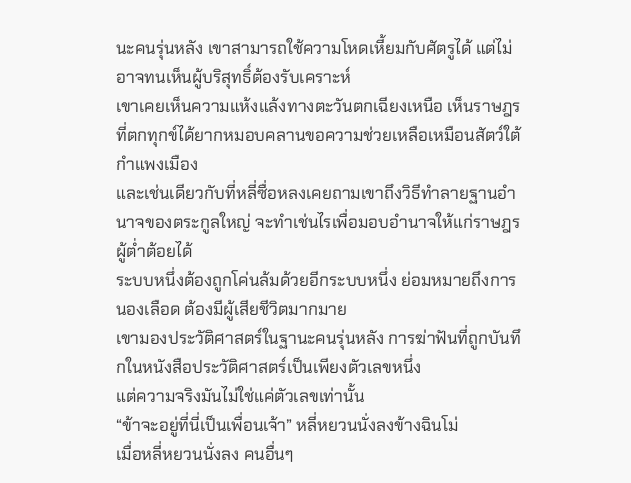นะคนรุ่นหลัง เขาสามารถใช้ความโหดเหี้ยมกับศัตรูได้ แต่ไม่อาจทนเห็นผู้บริสุทธิ์ต้องรับเคราะห์
เขาเคยเห็นความแห้งแล้งทางตะวันตกเฉียงเหนือ เห็นราษฎรที่ตกทุกข์ได้ยากหมอบคลานขอความช่วยเหลือเหมือนสัตว์ใต้กำแพงเมือง
และเช่นเดียวกับที่หลี่ซื่อหลงเคยถามเขาถึงวิธีทำลายฐานอำนาจของตระกูลใหญ่ จะทำเช่นไรเพื่อมอบอำนาจให้แก่ราษฎรผู้ต่ำต้อยได้
ระบบหนึ่งต้องถูกโค่นล้มด้วยอีกระบบหนึ่ง ย่อมหมายถึงการนองเลือด ต้องมีผู้เสียชีวิตมากมาย
เขามองประวัติศาสตร์ในฐานะคนรุ่นหลัง การฆ่าฟันที่ถูกบันทึกในหนังสือประวัติศาสตร์เป็นเพียงตัวเลขหนึ่ง
แต่ความจริงมันไม่ใช่แค่ตัวเลขเท่านั้น
“ข้าจะอยู่ที่นี่เป็นเพื่อนเจ้า” หลี่หยวนนั่งลงข้างฉินโม่
เมื่อหลี่หยวนนั่งลง คนอื่นๆ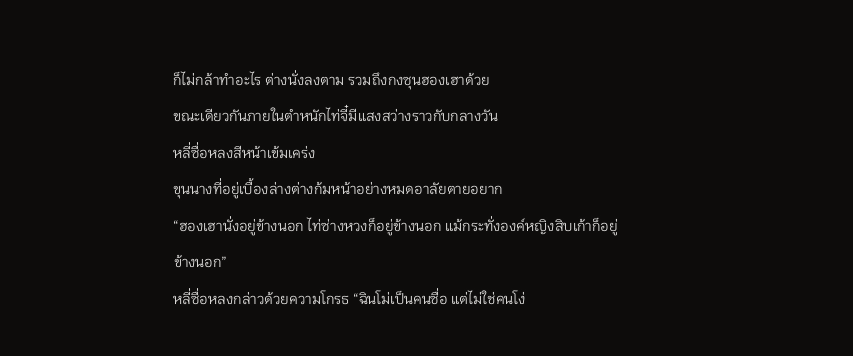ก็ไม่กล้าทำอะไร ต่างนั่งลงตาม รวมถึงกงซุนฮองเฮาด้วย
ขณะเดียวกันภายในตำหนักไท่จี๋มีแสงสว่างราวกับกลางวัน
หลี่ซื่อหลงสีหน้าเข้มเคร่ง
ขุนนางที่อยู่เบื้องล่างต่างก้มหน้าอย่างหมดอาลัยตายอยาก
“ฮองเฮานั่งอยู่ข้างนอก ไท่ซ่างหวงก็อยู่ข้างนอก แม้กระทั่งองค์หญิงสิบเก้าก็อยู่ข้างนอก”
หลี่ซื่อหลงกล่าวด้วยความโกรธ “ฉินโม่เป็นคนซื่อ แต่ไม่ใช่คนโง่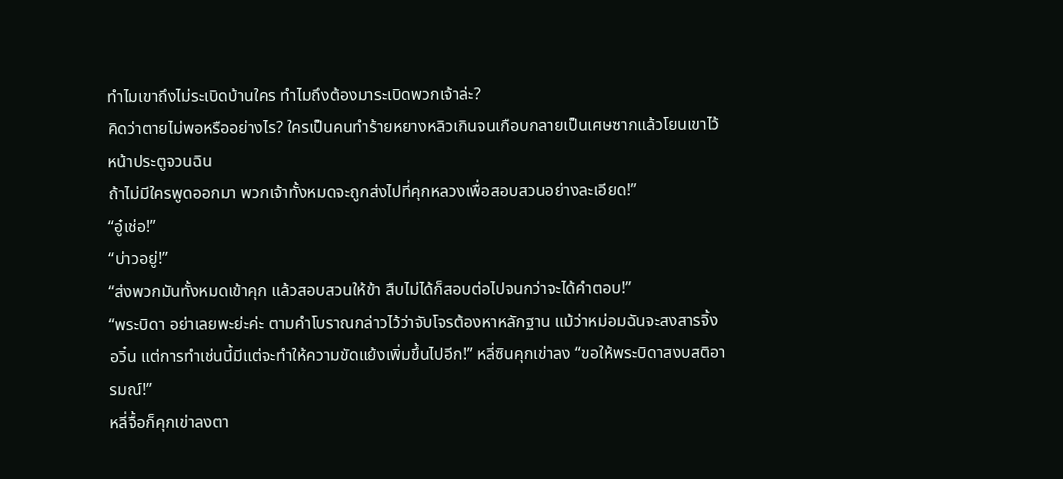ทำไมเขาถึงไม่ระเบิดบ้านใคร ทำไมถึงต้องมาระเบิดพวกเจ้าล่ะ?
คิดว่าตายไม่พอหรืออย่างไร? ใครเป็นคนทำร้ายหยางหลิวเกินจนเกือบกลายเป็นเศษซากแล้วโยนเขาไว้หน้าประตูจวนฉิน
ถ้าไม่มีใครพูดออกมา พวกเจ้าทั้งหมดจะถูกส่งไปที่คุกหลวงเพื่อสอบสวนอย่างละเอียด!”
“อู๋เช่อ!”
“บ่าวอยู่!”
“ส่งพวกมันทั้งหมดเข้าคุก แล้วสอบสวนให้ข้า สืบไม่ได้ก็สอบต่อไปจนกว่าจะได้คำตอบ!”
“พระบิดา อย่าเลยพะย่ะค่ะ ตามคำโบราณกล่าวไว้ว่าจับโจรต้องหาหลักฐาน แม้ว่าหม่อมฉันจะสงสารจิ้งอวิ๋น แต่การทำเช่นนี้มีแต่จะทำให้ความขัดแย้งเพิ่มขึ้นไปอีก!” หลี่ซินคุกเข่าลง “ขอให้พระบิดาสงบสติอารมณ์!”
หลี่จื้อก็คุกเข่าลงตา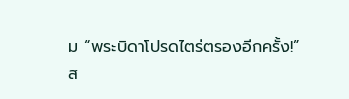ม “พระบิดาโปรดไตร่ตรองอีกครั้ง!”
ส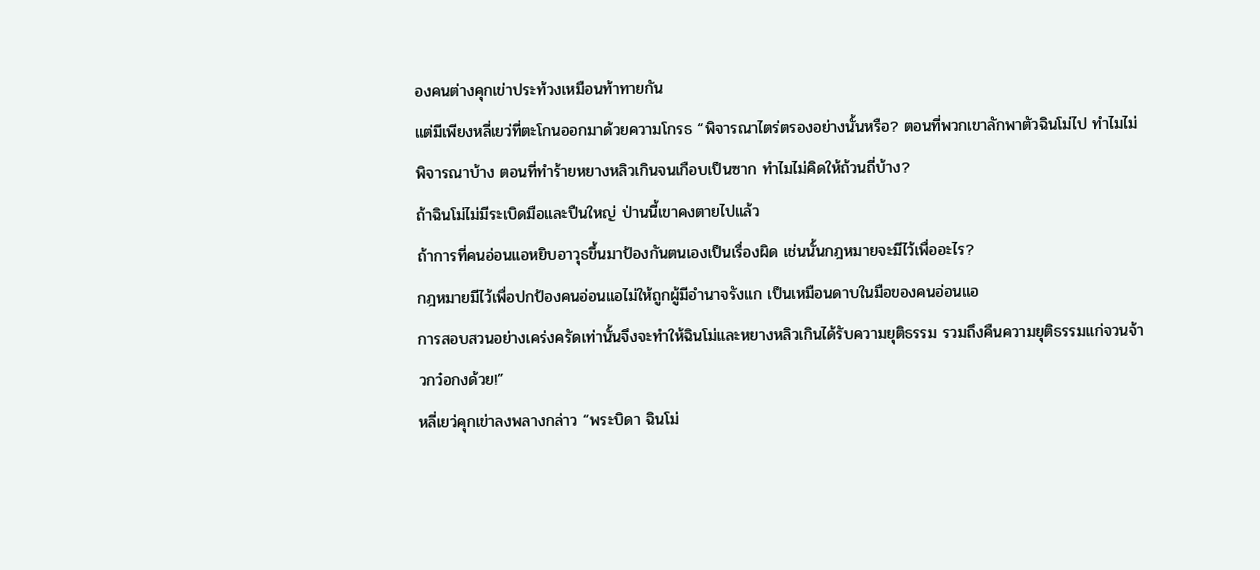องคนต่างคุกเข่าประท้วงเหมือนท้าทายกัน
แต่มีเพียงหลี่เยว่ที่ตะโกนออกมาด้วยความโกรธ “พิจารณาไตร่ตรองอย่างนั้นหรือ? ตอนที่พวกเขาลักพาตัวฉินโม่ไป ทำไมไม่พิจารณาบ้าง ตอนที่ทำร้ายหยางหลิวเกินจนเกือบเป็นซาก ทำไมไม่คิดให้ถ้วนถี่บ้าง?
ถ้าฉินโม่ไม่มีระเบิดมือและปืนใหญ่ ป่านนี้เขาคงตายไปแล้ว
ถ้าการที่คนอ่อนแอหยิบอาวุธขึ้นมาป้องกันตนเองเป็นเรื่องผิด เช่นนั้นกฎหมายจะมีไว้เพื่ออะไร?
กฎหมายมีไว้เพื่อปกป้องคนอ่อนแอไม่ให้ถูกผู้มีอำนาจรังแก เป็นเหมือนดาบในมือของคนอ่อนแอ
การสอบสวนอย่างเคร่งครัดเท่านั้นจึงจะทำให้ฉินโม่และหยางหลิวเกินได้รับความยุติธรรม รวมถึงคืนความยุติธรรมแก่จวนจ้าวกว๋อกงด้วย!”
หลี่เยว่คุกเข่าลงพลางกล่าว “พระบิดา ฉินโม่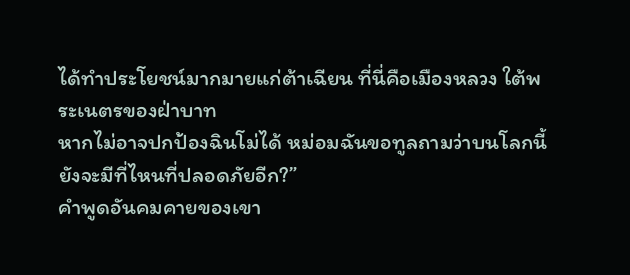ได้ทำประโยชน์มากมายแก่ต้าเฉียน ที่นี่คือเมืองหลวง ใต้พระเนตรของฝ่าบาท
หากไม่อาจปกป้องฉินโม่ได้ หม่อมฉันขอทูลถามว่าบนโลกนี้ยังจะมีที่ไหนที่ปลอดภัยอีก?”
คำพูดอันคมคายของเขา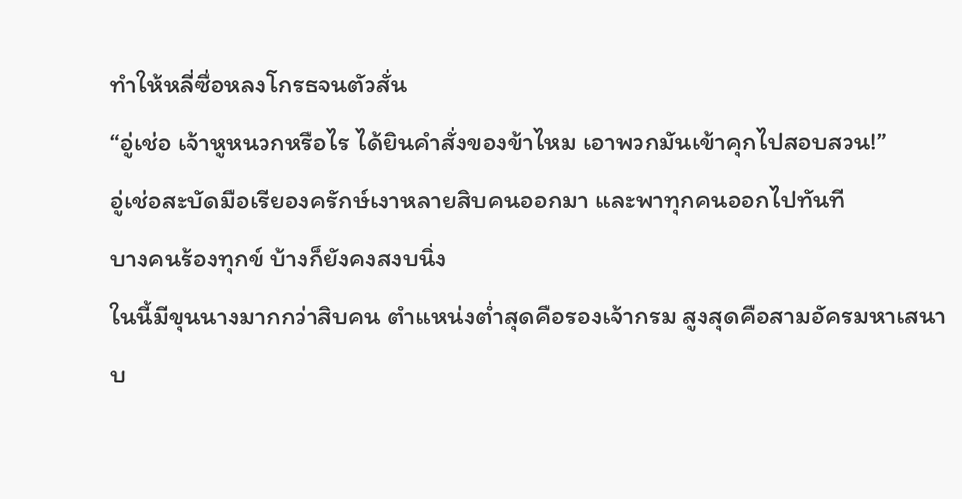ทำให้หลี่ซื่อหลงโกรธจนตัวสั่น
“อู่เช่อ เจ้าหูหนวกหรือไร ได้ยินคำสั่งของข้าไหม เอาพวกมันเข้าคุกไปสอบสวน!”
อู่เช่อสะบัดมือเรียองครักษ์เงาหลายสิบคนออกมา และพาทุกคนออกไปทันที
บางคนร้องทุกข์ บ้างก็ยังคงสงบนิ่ง
ในนี้มีขุนนางมากกว่าสิบคน ตำแหน่งต่ำสุดคือรองเจ้ากรม สูงสุดคือสามอัครมหาเสนาบ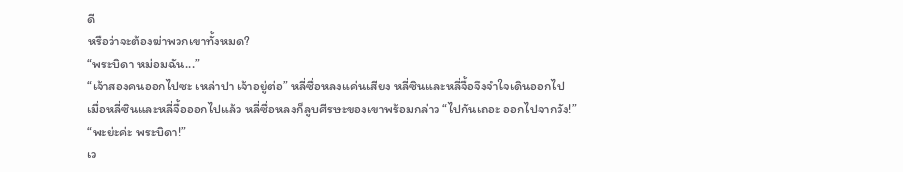ดี
หรือว่าจะต้องฆ่าพวกเขาทั้งหมด?
“พระบิดา หม่อมฉัน...”
“เจ้าสองคนออกไปซะ เหล่าปา เจ้าอยู่ต่อ” หลี่ซื่อหลงแค่นเสียง หลี่ซินและหลี่จื้อจึงจำใจเดินออกไป
เมื่อหลี่ซินและหลี่จื้อออกไปแล้ว หลี่ซื่อหลงก็ลูบศีรษะของเขาพร้อมกล่าว “ไปกันเถอะ ออกไปจากวัง!”
“พะย่ะค่ะ พระบิดา!”
เว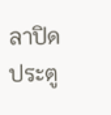ลาปิดประตู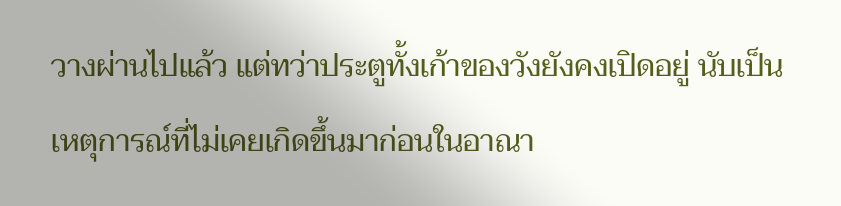วางผ่านไปแล้ว แต่ทว่าประตูทั้งเก้าของวังยังคงเปิดอยู่ นับเป็นเหตุการณ์ที่ไม่เคยเกิดขึ้นมาก่อนในอาณา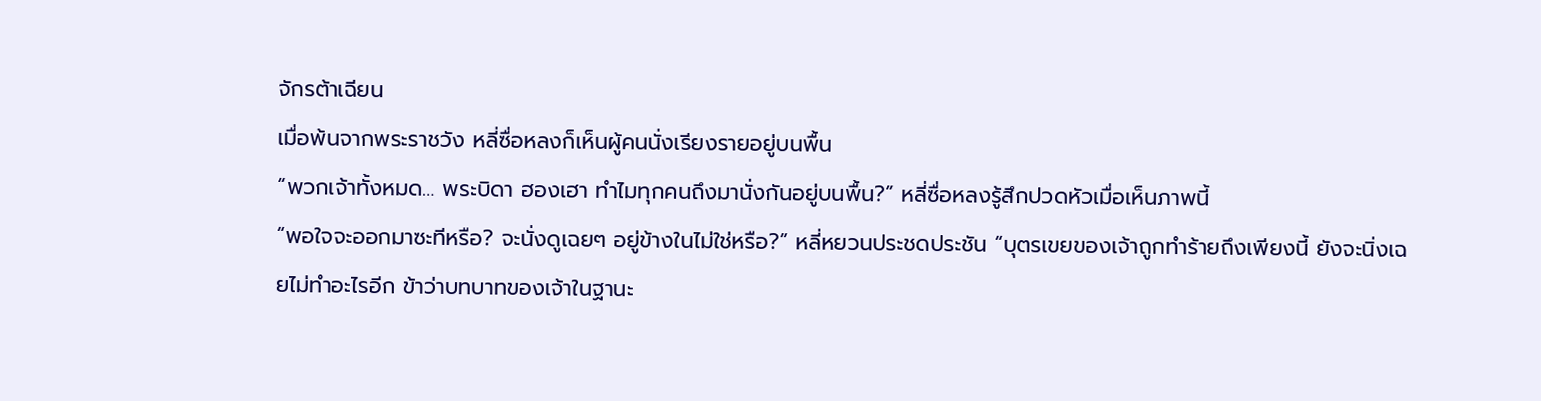จักรต้าเฉียน
เมื่อพ้นจากพระราชวัง หลี่ซื่อหลงก็เห็นผู้คนนั่งเรียงรายอยู่บนพื้น
“พวกเจ้าทั้งหมด… พระบิดา ฮองเฮา ทำไมทุกคนถึงมานั่งกันอยู่บนพื้น?” หลี่ซื่อหลงรู้สึกปวดหัวเมื่อเห็นภาพนี้
“พอใจจะออกมาซะทีหรือ? จะนั่งดูเฉยๆ อยู่ข้างในไม่ใช่หรือ?” หลี่หยวนประชดประชัน “บุตรเขยของเจ้าถูกทำร้ายถึงเพียงนี้ ยังจะนิ่งเฉยไม่ทำอะไรอีก ข้าว่าบทบาทของเจ้าในฐานะ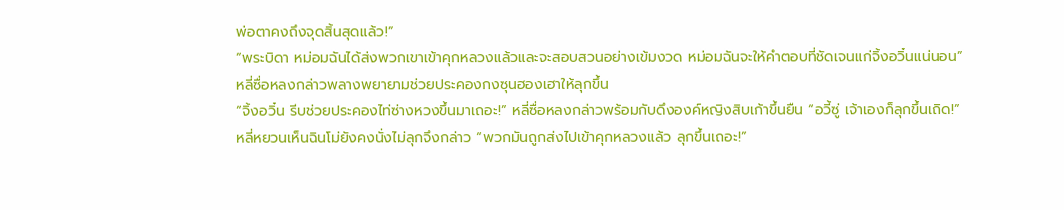พ่อตาคงถึงจุดสิ้นสุดแล้ว!”
“พระบิดา หม่อมฉันได้ส่งพวกเขาเข้าคุกหลวงแล้วและจะสอบสวนอย่างเข้มงวด หม่อมฉันจะให้คำตอบที่ชัดเจนแก่จิ้งอวิ๋นแน่นอน”
หลี่ซื่อหลงกล่าวพลางพยายามช่วยประคองกงซุนฮองเฮาให้ลุกขึ้น
“จิ้งอวิ๋น รีบช่วยประคองไท่ซ่างหวงขึ้นมาเถอะ!” หลี่ซื่อหลงกล่าวพร้อมกับดึงองค์หญิงสิบเก้าขึ้นยืน “อวี้ซู่ เจ้าเองก็ลุกขึ้นเถิด!”
หลี่หยวนเห็นฉินโม่ยังคงนั่งไม่ลุกจึงกล่าว “พวกมันถูกส่งไปเข้าคุกหลวงแล้ว ลุกขึ้นเถอะ!”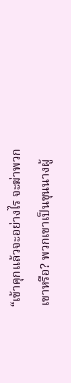“เข้าคุกแล้วจะอย่างไร จะฆ่าพวกเขาหรือ? พวกเขาเป็นขุนนางผู้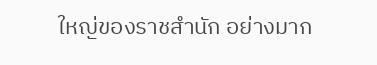ใหญ่ของราชสำนัก อย่างมาก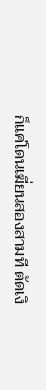ก็แค่โดนเฆี่ยนสองสามที ตัดเงิ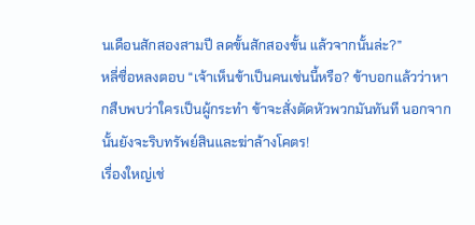นเดือนสักสองสามปี ลดขั้นสักสองขั้น แล้วจากนั้นล่ะ?”
หลี่ซื่อหลงตอบ “เจ้าเห็นข้าเป็นคนเช่นนี้หรือ? ข้าบอกแล้วว่าหากสืบพบว่าใครเป็นผู้กระทำ ข้าจะสั่งตัดหัวพวกมันทันที นอกจากนั้นยังจะริบทรัพย์สินและฆ่าล้างโคตร!
เรื่องใหญ่เช่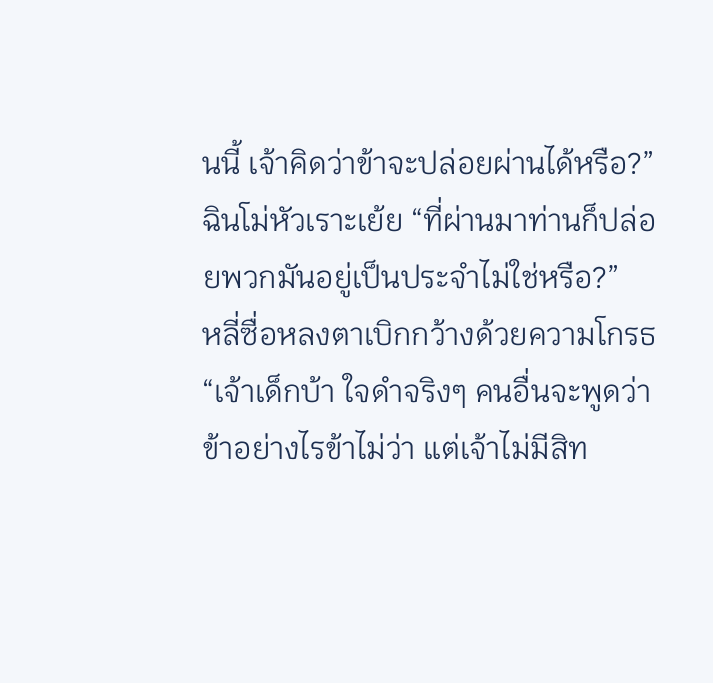นนี้ เจ้าคิดว่าข้าจะปล่อยผ่านได้หรือ?”
ฉินโม่หัวเราะเย้ย “ที่ผ่านมาท่านก็ปล่อยพวกมันอยู่เป็นประจำไม่ใช่หรือ?”
หลี่ซื่อหลงตาเบิกกว้างด้วยความโกรธ “เจ้าเด็กบ้า ใจดำจริงๆ คนอื่นจะพูดว่าข้าอย่างไรข้าไม่ว่า แต่เจ้าไม่มีสิท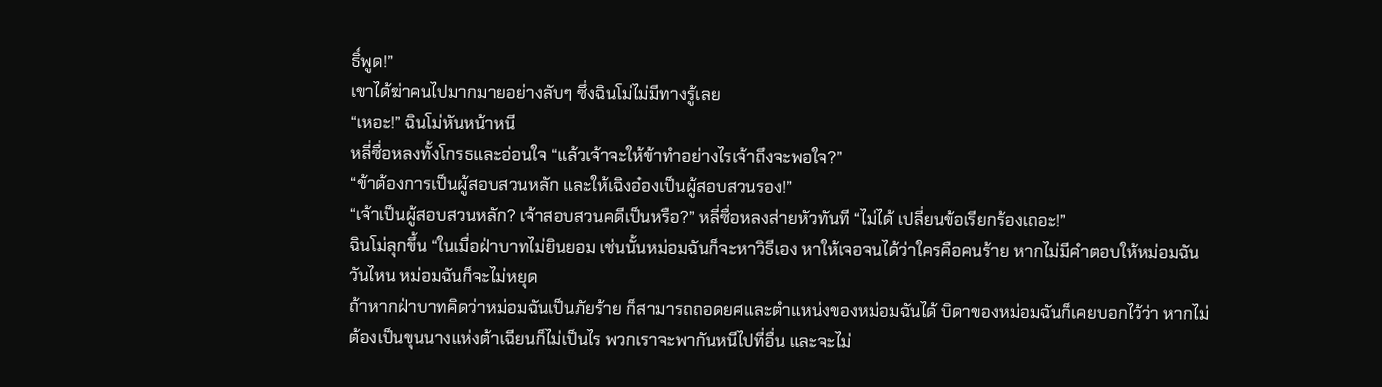ธิ์พูด!”
เขาได้ฆ่าคนไปมากมายอย่างลับๆ ซึ่งฉินโม่ไม่มีทางรู้เลย
“เหอะ!” ฉินโม่หันหน้าหนี
หลี่ซื่อหลงทั้งโกรธและอ่อนใจ “แล้วเจ้าจะให้ข้าทำอย่างไรเจ้าถึงจะพอใจ?”
“ข้าต้องการเป็นผู้สอบสวนหลัก และให้เฉิงอ๋องเป็นผู้สอบสวนรอง!”
“เจ้าเป็นผู้สอบสวนหลัก? เจ้าสอบสวนคดีเป็นหรือ?” หลี่ซื่อหลงส่ายหัวทันที “ไม่ได้ เปลี่ยนข้อเรียกร้องเถอะ!”
ฉินโม่ลุกขึ้น “ในเมื่อฝ่าบาทไม่ยินยอม เช่นนั้นหม่อมฉันก็จะหาวิธีเอง หาให้เจอจนได้ว่าใครคือคนร้าย หากไม่มีคำตอบให้หม่อมฉันวันไหน หม่อมฉันก็จะไม่หยุด
ถ้าหากฝ่าบาทคิดว่าหม่อมฉันเป็นภัยร้าย ก็สามารถถอดยศและตำแหน่งของหม่อมฉันได้ บิดาของหม่อมฉันก็เคยบอกไว้ว่า หากไม่ต้องเป็นขุนนางแห่งต้าเฉียนก็ไม่เป็นไร พวกเราจะพากันหนีไปที่อื่น และจะไม่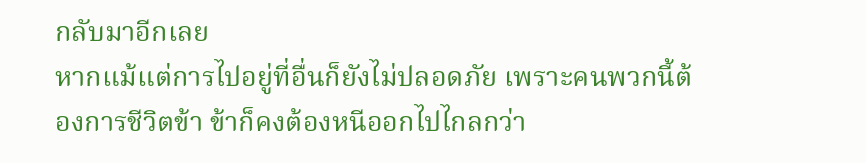กลับมาอีกเลย
หากแม้แต่การไปอยู่ที่อื่นก็ยังไม่ปลอดภัย เพราะคนพวกนี้ต้องการชีวิตข้า ข้าก็คงต้องหนีออกไปไกลกว่า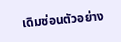เดิมซ่อนตัวอย่าง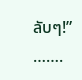ลับๆ!”
…….